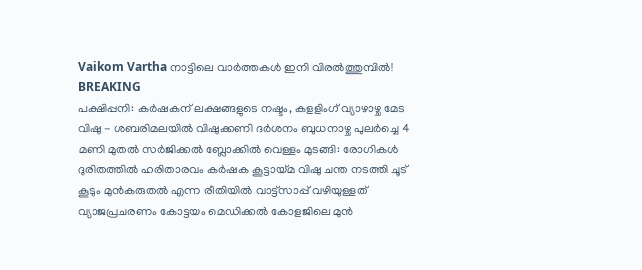Vaikom Vartha നാട്ടിലെ വാർത്തകൾ ഇനി വിരൽത്തുമ്പിൽ!
BREAKING
പക്ഷിപ്പനി: കർഷകന് ലക്ഷങ്ങളുടെ നഷ്ടം, കളളിംഗ് വ്യാഴാഴ്ച മേട വിഷു - ശബരിമലയിൽ വിഷുക്കണി ദർശനം ബുധനാഴ്ച പുലർച്ചെ 4 മണി മുതൽ സർജിക്കൽ ബ്ലോക്കിൽ വെള്ളം മുടങ്ങി: രോഗികൾ ദുരിതത്തിൽ ഹരിതാരവം കർഷക കൂട്ടായ്മ വിഷു ചന്ത നടത്തി ചൂട് കൂടും മുൻകരുതൽ എന്ന രീതിയിൽ വാട്ട്സാപ്പ് വഴിയുള്ളത് വ്യാജപ്രചരണം കോട്ടയം മെഡിക്കൽ കോളജിലെ മുൻ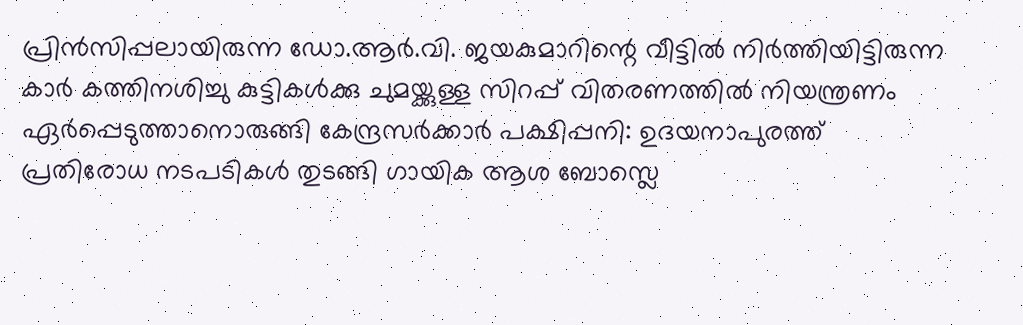പ്രിൻസിപ്പലായിരുന്ന ഡോ.ആർ.വി. ജയകുമാറിന്റെ വീട്ടിൽ നിർത്തിയിട്ടിരുന്ന കാർ കത്തിനശിച്ചു കുട്ടികള്‍ക്കു ചുമയ്ക്കുള്ള സിറപ്പ് വിതരണത്തില്‍ നിയന്ത്രണം ഏർപ്പെടുത്താനൊരുങ്ങി കേന്ദ്രസർക്കാർ പക്ഷിപ്പനി: ഉദയനാപുരത്ത് പ്രതിരോധ നടപടികൾ തുടങ്ങി ഗായിക ആശ ബോസ്ലെ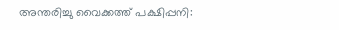അന്തരിച്ചു വൈക്കത്ത് പക്ഷിപ്പനി: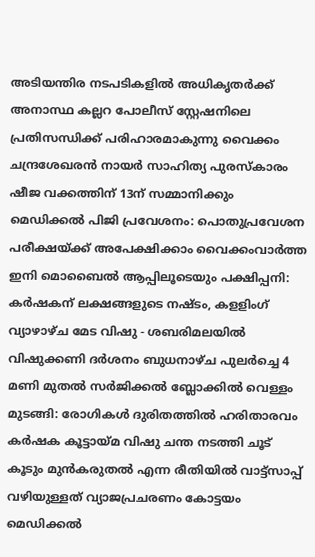അടിയന്തിര നടപടികളിൽ അധികൃതർക്ക് അനാസ്ഥ കല്ലറ പോലീസ് സ്റ്റേഷനിലെ പ്രതിസന്ധിക്ക് പരിഹാരമാകുന്നു വൈക്കം ചന്ദ്രശേഖരൻ നായർ സാഹിത്യ പുരസ്കാരം ഷീജ വക്കത്തിന് 13ന് സമ്മാനിക്കും മെഡിക്കൽ പിജി പ്രവേശനം: പൊതുപ്രവേശന പരീക്ഷയ്ക്ക് അപേക്ഷിക്കാം വൈക്കംവാർത്ത ഇനി മൊബൈൽ ആപ്പിലൂടെയും പക്ഷിപ്പനി: കർഷകന് ലക്ഷങ്ങളുടെ നഷ്ടം, കളളിംഗ് വ്യാഴാഴ്ച മേട വിഷു - ശബരിമലയിൽ വിഷുക്കണി ദർശനം ബുധനാഴ്ച പുലർച്ചെ 4 മണി മുതൽ സർജിക്കൽ ബ്ലോക്കിൽ വെള്ളം മുടങ്ങി: രോഗികൾ ദുരിതത്തിൽ ഹരിതാരവം കർഷക കൂട്ടായ്മ വിഷു ചന്ത നടത്തി ചൂട് കൂടും മുൻകരുതൽ എന്ന രീതിയിൽ വാട്ട്സാപ്പ് വഴിയുള്ളത് വ്യാജപ്രചരണം കോട്ടയം മെഡിക്കൽ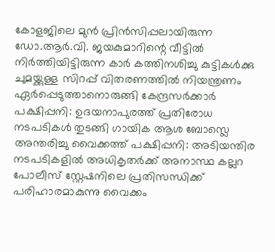കോളജിലെ മുൻ പ്രിൻസിപ്പലായിരുന്ന ഡോ.ആർ.വി. ജയകുമാറിന്റെ വീട്ടിൽ നിർത്തിയിട്ടിരുന്ന കാർ കത്തിനശിച്ചു കുട്ടികള്‍ക്കു ചുമയ്ക്കുള്ള സിറപ്പ് വിതരണത്തില്‍ നിയന്ത്രണം ഏർപ്പെടുത്താനൊരുങ്ങി കേന്ദ്രസർക്കാർ പക്ഷിപ്പനി: ഉദയനാപുരത്ത് പ്രതിരോധ നടപടികൾ തുടങ്ങി ഗായിക ആശ ബോസ്ലെ അന്തരിച്ചു വൈക്കത്ത് പക്ഷിപ്പനി: അടിയന്തിര നടപടികളിൽ അധികൃതർക്ക് അനാസ്ഥ കല്ലറ പോലീസ് സ്റ്റേഷനിലെ പ്രതിസന്ധിക്ക് പരിഹാരമാകുന്നു വൈക്കം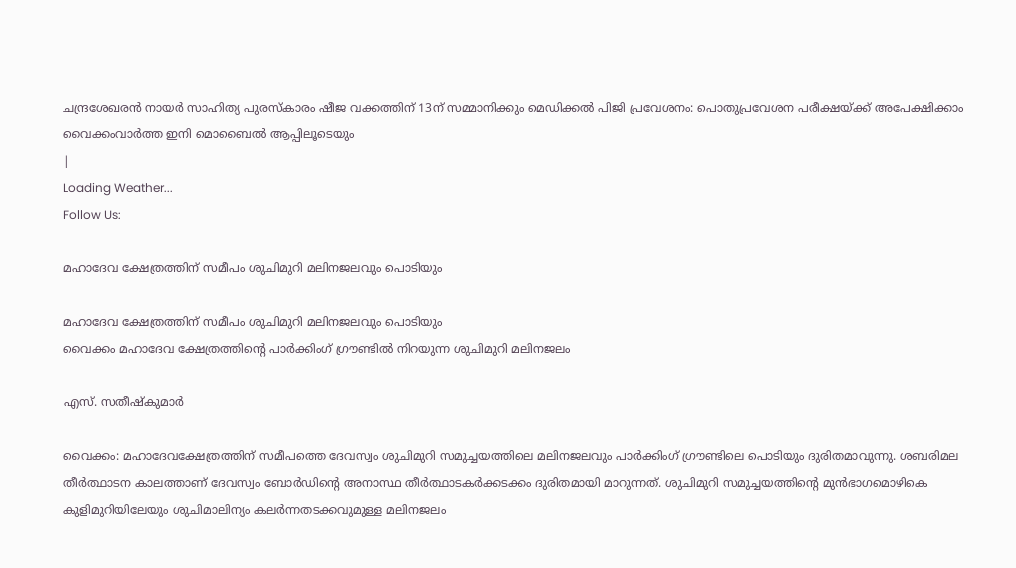ചന്ദ്രശേഖരൻ നായർ സാഹിത്യ പുരസ്കാരം ഷീജ വക്കത്തിന് 13ന് സമ്മാനിക്കും മെഡിക്കൽ പിജി പ്രവേശനം: പൊതുപ്രവേശന പരീക്ഷയ്ക്ക് അപേക്ഷിക്കാം വൈക്കംവാർത്ത ഇനി മൊബൈൽ ആപ്പിലൂടെയും
|
Loading Weather...
Follow Us:

മഹാദേവ ക്ഷേത്രത്തിന് സമീപം ശുചിമുറി മലിനജലവും പൊടിയും

മഹാദേവ ക്ഷേത്രത്തിന് സമീപം ശുചിമുറി മലിനജലവും പൊടിയും
വൈക്കം മഹാദേവ ക്ഷേത്രത്തിൻ്റെ പാർക്കിംഗ് ഗ്രൗണ്ടിൽ നിറയുന്ന ശുചിമുറി മലിനജലം

എസ്. സതീഷ്കുമാർ

വൈക്കം: മഹാദേവക്ഷേത്രത്തിന് സമീപത്തെ ദേവസ്വം ശുചിമുറി സമുച്ചയത്തിലെ മലിനജലവും പാർക്കിംഗ് ഗ്രൗണ്ടിലെ പൊടിയും ദുരിതമാവുന്നു. ശബരിമല തീർത്ഥാടന കാലത്താണ് ദേവസ്വം ബോർഡിൻ്റെ അനാസ്ഥ തീർത്ഥാടകർക്കടക്കം ദുരിതമായി മാറുന്നത്. ശുചിമുറി സമുച്ചയത്തിൻ്റെ മുൻഭാഗമൊഴികെ കുളിമുറിയിലേയും ശുചിമാലിന്യം കലർന്നതടക്കവുമുള്ള മലിനജലം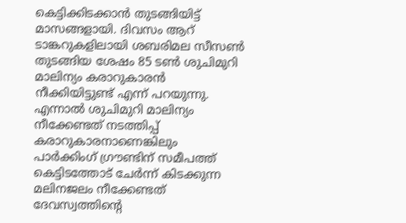കെട്ടിക്കിടക്കാൻ തുടങ്ങിയിട്ട് മാസങ്ങളായി. ദിവസം ആറ് ടാങ്കറുകളിലായി ശബരിമല സീസൺ തുടങ്ങിയ ശേഷം 85 ടൺ ശുചിമുറി മാലിന്യം കരാറുകാരൻ നീക്കിയിട്ടുണ്ട് എന്ന് പറയുന്നു. എന്നാൽ ശുചിമുറി മാലിന്യം നീക്കേണ്ടത് നടത്തിപ്പ് കരാറുകാരനാണെങ്കിലും പാർക്കിംഗ് ഗ്രൗണ്ടിന് സമീപത്ത് കെട്ടിടത്തോട് ചേർന്ന് കിടക്കുന്ന മലിനജലം നീക്കേണ്ടത് ദേവസ്വത്തിൻ്റെ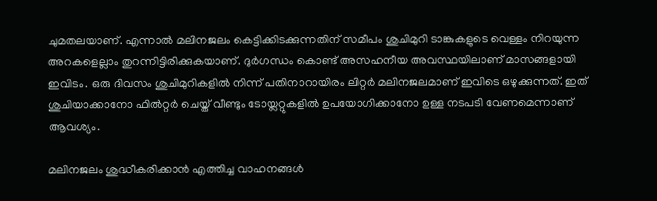ചുമതലയാണ്. എന്നാൽ മലിനജലം കെട്ടിക്കിടക്കുന്നതിന് സമീപം ശുചിമുറി ടാങ്കുകളുടെ വെള്ളം നിറയുന്ന അറകളെല്ലാം തുറന്നിട്ടിരിക്കുകയാണ്. ദുർഗന്ധം കൊണ്ട് അസഹനീയ അവസ്ഥയിലാണ് മാസങ്ങളായി ഇവിടം. ഒരു ദിവസം ശുചിമുറികളിൽ നിന്ന് പതിനാറായിരം ലിറ്റർ മലിനജലമാണ് ഇവിടെ ഒഴുക്കുന്നത്. ഇത് ശുചിയാക്കാനോ ഫിൽറ്റർ ചെയ്ത് വീണ്ടും ടോയ്ലറ്റുകളിൽ ഉപയോഗിക്കാനോ ഉള്ള നടപടി വേണമെന്നാണ് ആവശ്യം.

മലിനജലം ശുദ്ധീകരിക്കാൻ എത്തിച്ച വാഹനങ്ങൾ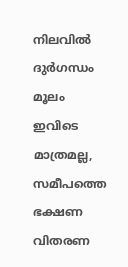നിലവിൽ ദുർഗന്ധം മൂലം ഇവിടെ മാത്രമല്ല, സമീപത്തെ ഭക്ഷണ വിതരണ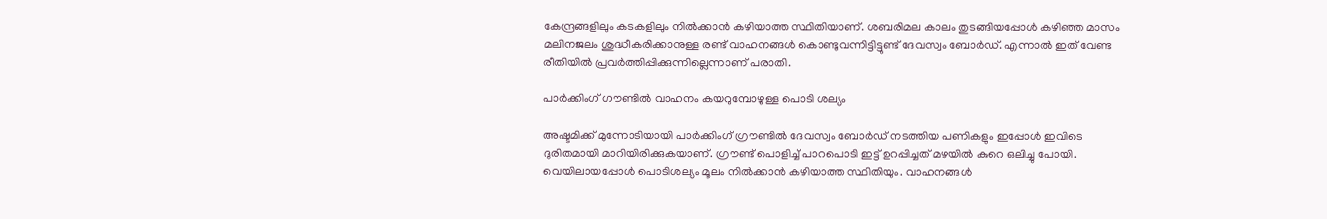കേന്ദ്രങ്ങളിലും കടകളിലും നിൽക്കാൻ കഴിയാത്ത സ്ഥിതിയാണ്. ശബരിമല കാലം തുടങ്ങിയപ്പോൾ കഴിഞ്ഞ മാസം മലിനജലം ശുദ്ധീകരിക്കാനുള്ള രണ്ട് വാഹനങ്ങൾ കൊണ്ടുവന്നിട്ടിട്ടുണ്ട് ദേവസ്വം ബോർഡ്. എന്നാൽ ഇത് വേണ്ട രീതിയിൽ പ്രവർത്തിപ്പിക്കുന്നില്ലെന്നാണ് പരാതി.

പാർക്കിംഗ് ഗൗണ്ടിൽ വാഹനം കയറുമ്പോഴുള്ള പൊടി ശല്യം

അഷ്ടമിക്ക് മുന്നോടിയായി പാർക്കിംഗ് ഗ്രൗണ്ടിൽ ദേവസ്വം ബോർഡ് നടത്തിയ പണികളും ഇപ്പോൾ ഇവിടെ ദുരിതമായി മാറിയിരിക്കുകയാണ്. ഗ്രൗണ്ട് പൊളിച്ച് പാറപൊടി ഇട്ട് ഉറപ്പിച്ചത് മഴയിൽ കുറെ ഒലിച്ചു പോയി. വെയിലായപ്പോൾ പൊടിശല്യം മൂലം നിൽക്കാൻ കഴിയാത്ത സ്ഥിതിയും. വാഹനങ്ങൾ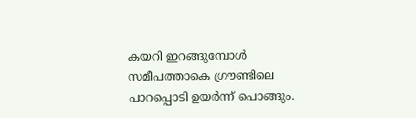കയറി ഇറങ്ങുമ്പോൾ സമീപത്താകെ ഗ്രൗണ്ടിലെ പാറപ്പൊടി ഉയർന്ന് പൊങ്ങും.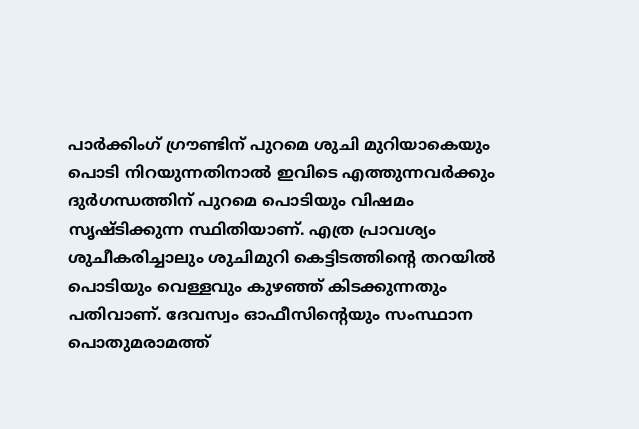പാർക്കിംഗ് ഗ്രൗണ്ടിന് പുറമെ ശുചി മുറിയാകെയും പൊടി നിറയുന്നതിനാൽ ഇവിടെ എത്തുന്നവർക്കും ദുർഗന്ധത്തിന് പുറമെ പൊടിയും വിഷമം സൃഷ്ടിക്കുന്ന സ്ഥിതിയാണ്. എത്ര പ്രാവശ്യം ശുചീകരിച്ചാലും ശുചിമുറി കെട്ടിടത്തിൻ്റെ തറയിൽ പൊടിയും വെള്ളവും കുഴഞ്ഞ് കിടക്കുന്നതും പതിവാണ്. ദേവസ്വം ഓഫീസിൻ്റെയും സംസ്ഥാന പൊതുമരാമത്ത്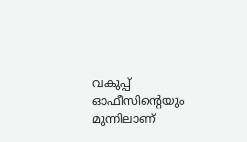വകുപ്പ് ഓഫീസിൻ്റെയും മുന്നിലാണ്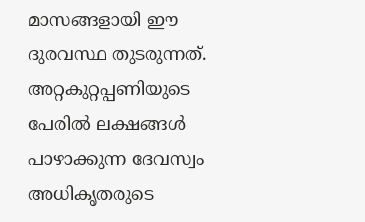മാസങ്ങളായി ഈ ദുരവസ്ഥ തുടരുന്നത്. അറ്റകുറ്റപ്പണിയുടെ പേരിൽ ലക്ഷങ്ങൾ പാഴാക്കുന്ന ദേവസ്വം അധികൃതരുടെ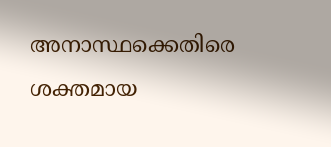അനാസ്ഥക്കെതിരെ ശക്തമായ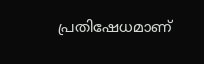പ്രതിഷേധമാണ്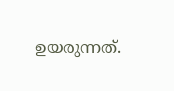ഉയരുന്നത്.